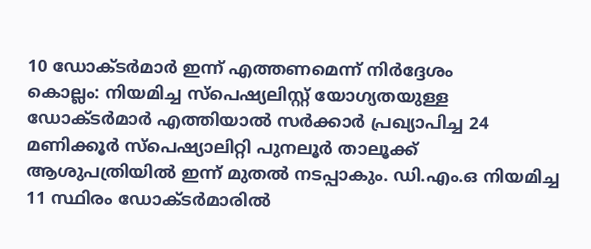10 ഡോക്ടർമാർ ഇന്ന് എത്തണമെന്ന് നിർദ്ദേശം
കൊല്ലം: നിയമിച്ച സ്പെഷ്യലിസ്റ്റ് യോഗ്യതയുള്ള ഡോക്ടർമാർ എത്തിയാൽ സർക്കാർ പ്രഖ്യാപിച്ച 24 മണിക്കൂർ സ്പെഷ്യാലിറ്റി പുനലൂർ താലൂക്ക് ആശുപത്രിയിൽ ഇന്ന് മുതൽ നടപ്പാകും. ഡി.എം.ഒ നിയമിച്ച 11 സ്ഥിരം ഡോക്ടർമാരിൽ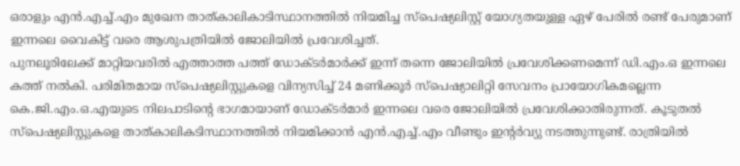ഒരാളും എൻ.എച്ച്.എം മുഖേന താത്കാലികാടിസ്ഥാനത്തിൽ നിയമിച്ച സ്പെഷ്യലിസ്റ്റ് യോഗ്യതയുള്ള ഏഴ് പേരിൽ രണ്ട് പേരുമാണ് ഇന്നലെ വൈകിട്ട് വരെ ആശുപത്രിയിൽ ജോലിയിൽ പ്രവേശിച്ചത്.
പുനലൂരിലേക്ക് മാറ്റിയവരിൽ എത്താത്ത പത്ത് ഡോക്ടർമാർക്ക് ഇന്ന് തന്നെ ജോലിയിൽ പ്രവേശിക്കണമെന്ന് ഡി.എം.ഒ ഇന്നലെ കത്ത് നൽകി. പരിമിതമായ സ്പെഷ്യലിസ്റ്റുകളെ വിന്യസിച്ച് 24 മണിക്കൂർ സ്പെഷ്യാലിറ്റി സേവനം പ്രായോഗികമല്ലെന്ന കെ.ജി.എം.ഒ.എയുടെ നിലപാടിന്റെ ഭാഗമായാണ് ഡോക്ടർമാർ ഇന്നലെ വരെ ജോലിയിൽ പ്രവേശിക്കാതിരുന്നത്. കൂടുതൽ സ്പെഷ്യലിസ്റ്റുകളെ താത്കാലികടിസ്ഥാനത്തിൽ നിയമിക്കാൻ എൻ.എച്ച്.എം വീണ്ടും ഇന്റർവ്യു നടത്തുന്നുണ്ട്. രാത്രിയിൽ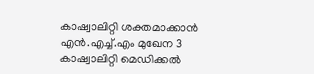കാഷ്വാലിറ്റി ശക്തമാക്കാൻ എൻ.എച്ച്.എം മുഖേന 3 കാഷ്വാലിറ്റി മെഡിക്കൽ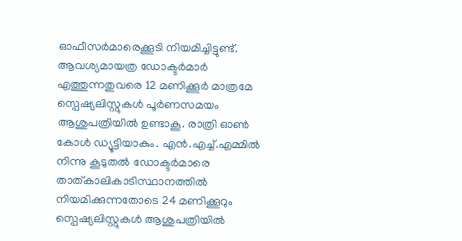ഓഫീസർമാരെക്കൂടി നിയമിച്ചിട്ടുണ്ട്.
ആവശ്യമായത്ര ഡോക്ടർമാർ എത്തുന്നതുവരെ 12 മണിക്കൂർ മാത്രമേ സ്പെഷ്യലിസ്റ്റുകൾ പൂർണസമയം ആശുപത്രിയിൽ ഉണ്ടാകൂ. രാത്രി ഓൺ കോൾ ഡ്യൂട്ടിയാകും. എൻ.എച്ച്.എമ്മിൽ നിന്നു കൂടുതൽ ഡോക്ടർമാരെ താത്കാലികാടിസ്ഥാനത്തിൽ നിയമിക്കുന്നതോടെ 24 മണിക്കൂറും സ്പെഷ്യലിസ്റ്റുകൾ ആശുപത്രിയിൽ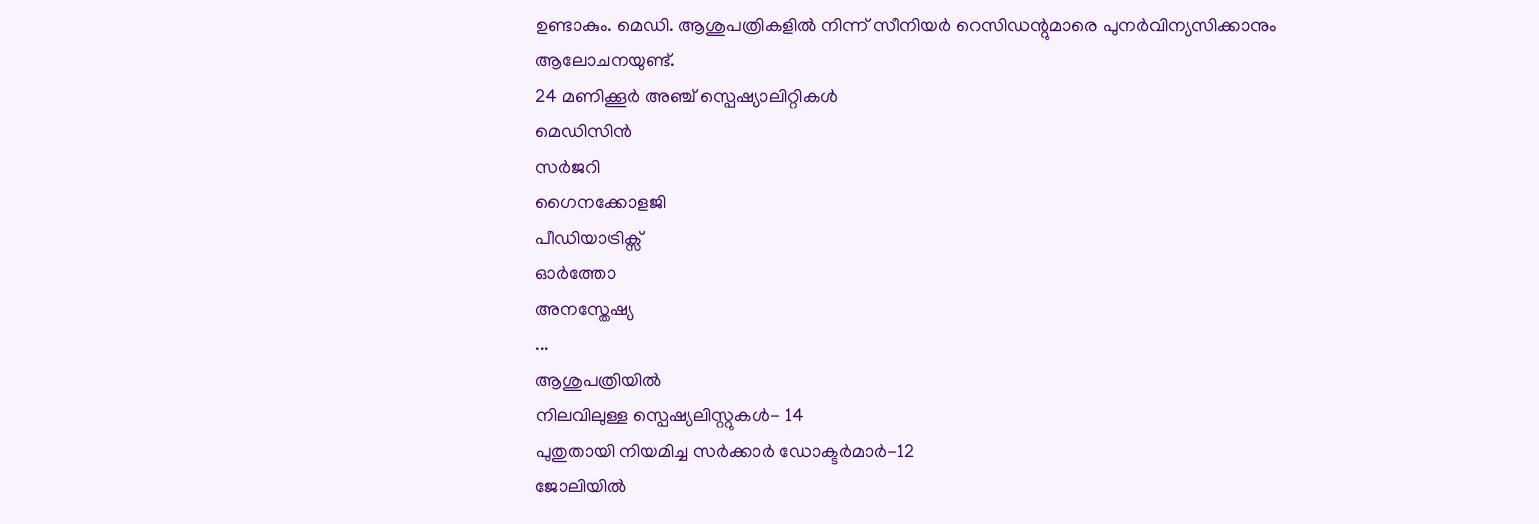ഉണ്ടാകും. മെഡി. ആശുപത്രികളിൽ നിന്ന് സീനിയർ റെസിഡന്റുമാരെ പുനർവിന്യസിക്കാനും ആലോചനയുണ്ട്.
24 മണിക്കൂർ അഞ്ച് സ്പെഷ്യാലിറ്റികൾ
മെഡിസിൻ
സർജറി
ഗൈനക്കോളജി
പീഡിയാട്രിക്സ്
ഓർത്തോ
അനസ്തേഷ്യ
...
ആശുപത്രിയിൽ
നിലവിലുള്ള സ്പെഷ്യലിസ്റ്റുകൾ- 14
പുതുതായി നിയമിച്ച സർക്കാർ ഡോക്ടർമാർ-12
ജോലിയിൽ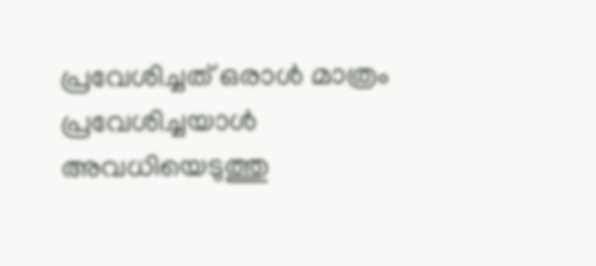പ്രവേശിച്ചത് ഒരാൾ മാത്രം
പ്രവേശിച്ചയാൾ അവധിയെടുത്തു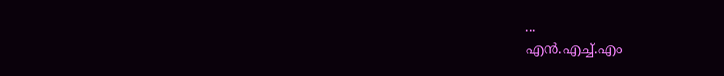...
എൻ.എച്ച്.എം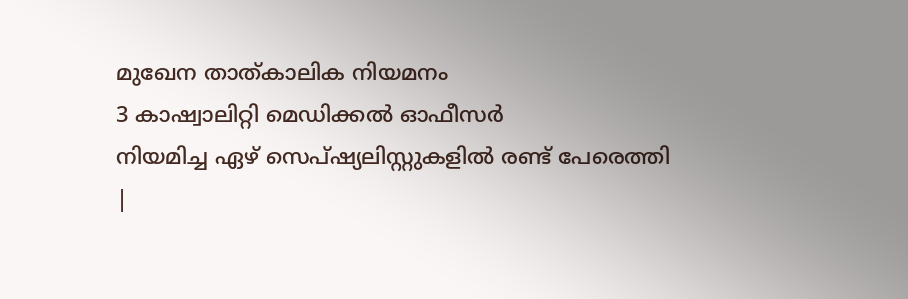മുഖേന താത്കാലിക നിയമനം
3 കാഷ്വാലിറ്റി മെഡിക്കൽ ഓഫീസർ
നിയമിച്ച ഏഴ് സെപ്ഷ്യലിസ്റ്റുകളിൽ രണ്ട് പേരെത്തി
|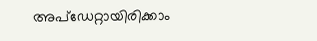അപ്ഡേറ്റായിരിക്കാം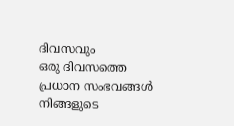ദിവസവും
ഒരു ദിവസത്തെ പ്രധാന സംഭവങ്ങൾ നിങ്ങളുടെ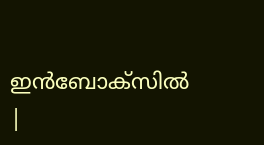ഇൻബോക്സിൽ |